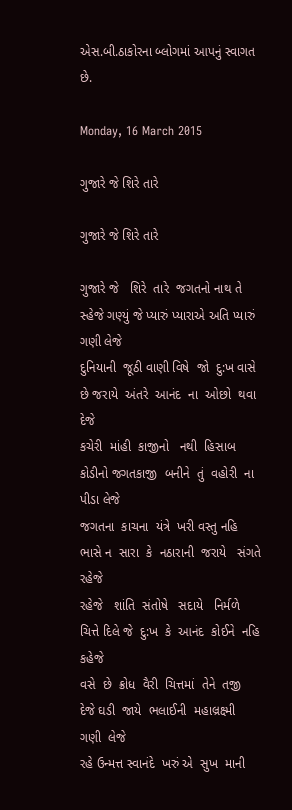એસ.બી.ઠાકોરના બ્લોગમાં આપનું સ્વાગત છે.

Monday, 16 March 2015

ગુજારે જે શિરે તારે

ગુજારે જે શિરે તારે

ગુજારે જે   શિરે  તારે  જગતનો નાથ તે સ્હેજે ગણ્યું જે પ્યારું પ્યારાએ અતિ પ્યારું ગણી લેજે
દુનિયાની  જૂઠી વાણી વિષે  જો  દુ:ખ વાસે છે જરાયે  અંતરે  આનંદ  ના  ઓછો  થવા  દેજે
કચેરી  માંહી  કાજીનો   નથી  હિસાબ  કોડીનો જગતકાજી  બનીને  તું  વહોરી  ના પીડા લેજે
જગતના  કાચના  યંત્રે  ખરી વસ્તુ નહિ  ભાસે ન  સારા  કે  નઠારાની  જરાયે   સંગતે  રહેજે
રહેજે   શાંતિ  સંતોષે   સદાયે   નિર્મળે   ચિત્તે દિલે જે  દુ:ખ  કે  આનંદ  કોઈને  નહિ  કહેજે
વસે  છે  ક્રોધ  વૈરી  ચિત્તમાં  તેને  તજી  દેજે ઘડી  જાયે  ભલાઈની  મહાલ્રક્ષ્મી  ગણી  લેજે
રહે ઉન્મત્ત સ્વાનંદે  ખરું એ  સુખ  માની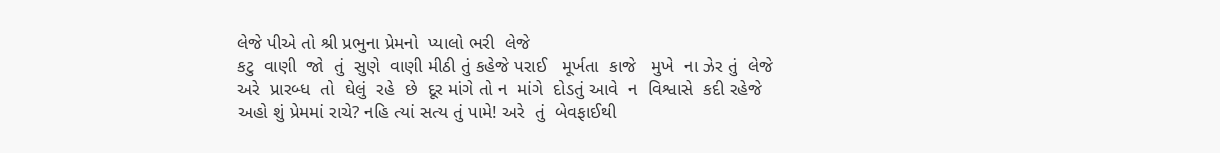લેજે પીએ તો શ્રી પ્રભુના પ્રેમનો  પ્યાલો ભરી  લેજે
કટુ  વાણી  જો  તું  સુણે  વાણી મીઠી તું કહેજે પરાઈ   મૂર્ખતા  કાજે   મુખે  ના ઝેર તું  લેજે
અરે  પ્રારબ્ધ  તો  ઘેલું  રહે  છે  દૂર માંગે તો ન  માંગે  દોડતું આવે  ન  વિશ્વાસે  કદી રહેજે
અહો શું પ્રેમમાં રાચે? નહિ ત્યાં સત્ય તું પામે! અરે  તું  બેવફાઈથી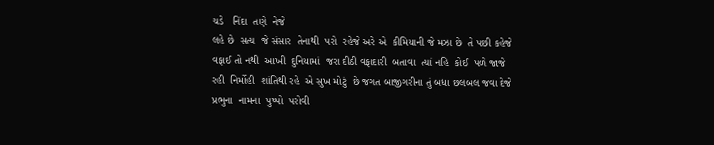ચડે   નિંદા  તણે  નેજે
લહે છે  સત્ય  જે સંસાર  તેનાથી  પરો  રહેજે અરે એ  કીમિયાની જે મઝા છે  તે પછી કહેજે
વફાઈ તો નથી  આખી  દુનિયામાં  જરા દીઠી વફાદારી  બતાવા  ત્યાં નહિ  કોઈ  પળે જાજે
રહી  નિર્મોહી  શાંતિથી રહે  એ સુખ મોટું  છે જગત બાજીગરીના તું બધા છલબલ જવા દેજે
પ્રભુના  નામના  પુષ્પો  પરોવી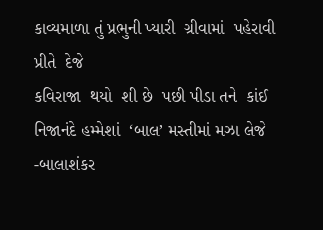કાવ્યમાળા તું પ્રભુની પ્યારી  ગ્રીવામાં  પહેરાવી  પ્રીતે  દેજે
કવિરાજા  થયો  શી છે  પછી પીડા તને  કાંઈ નિજાનંદે હમ્મેશાં  ‘બાલ’ મસ્તીમાં મઝા લેજે
-બાલાશંકર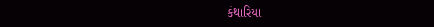કંથારિયા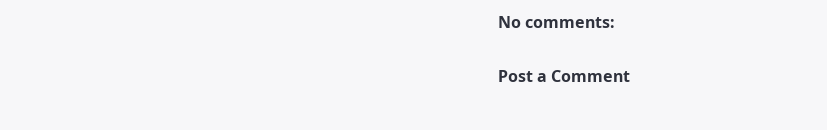No comments:

Post a Comment